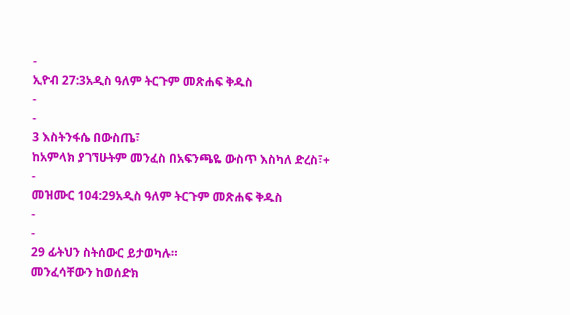-
ኢዮብ 27:3አዲስ ዓለም ትርጉም መጽሐፍ ቅዱስ
-
-
3 እስትንፋሴ በውስጤ፣
ከአምላክ ያገኘሁትም መንፈስ በአፍንጫዬ ውስጥ እስካለ ድረስ፣+
-
መዝሙር 104:29አዲስ ዓለም ትርጉም መጽሐፍ ቅዱስ
-
-
29 ፊትህን ስትሰውር ይታወካሉ።
መንፈሳቸውን ከወሰድክ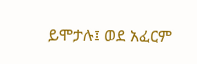ይሞታሉ፤ ወደ አፈርም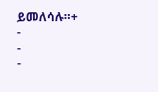ይመለሳሉ።+
-
-
-